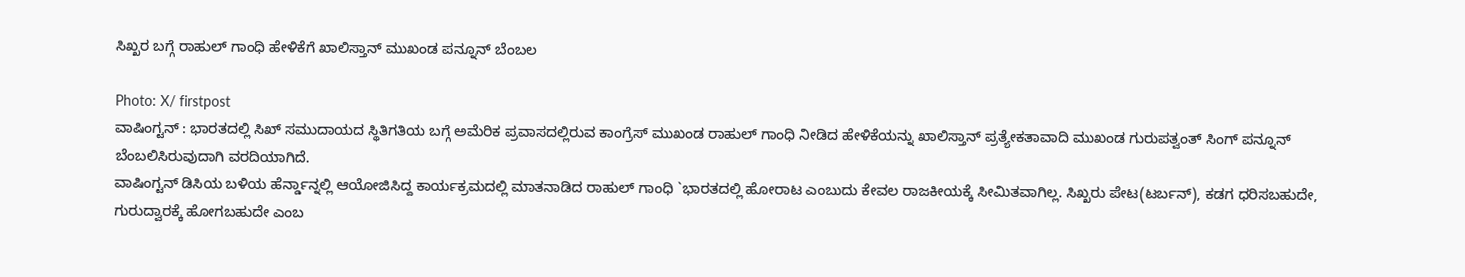ಸಿಖ್ಖರ ಬಗ್ಗೆ ರಾಹುಲ್ ಗಾಂಧಿ ಹೇಳಿಕೆಗೆ ಖಾಲಿಸ್ತಾನ್ ಮುಖಂಡ ಪನ್ನೂನ್ ಬೆಂಬಲ

Photo: X/ firstpost
ವಾಷಿಂಗ್ಟನ್ : ಭಾರತದಲ್ಲಿ ಸಿಖ್ ಸಮುದಾಯದ ಸ್ಥಿತಿಗತಿಯ ಬಗ್ಗೆ ಅಮೆರಿಕ ಪ್ರವಾಸದಲ್ಲಿರುವ ಕಾಂಗ್ರೆಸ್ ಮುಖಂಡ ರಾಹುಲ್ ಗಾಂಧಿ ನೀಡಿದ ಹೇಳಿಕೆಯನ್ನು ಖಾಲಿಸ್ತಾನ್ ಪ್ರತ್ಯೇಕತಾವಾದಿ ಮುಖಂಡ ಗುರುಪತ್ವಂತ್ ಸಿಂಗ್ ಪನ್ನೂನ್ ಬೆಂಬಲಿಸಿರುವುದಾಗಿ ವರದಿಯಾಗಿದೆ.
ವಾಷಿಂಗ್ಟನ್ ಡಿಸಿಯ ಬಳಿಯ ಹೆರ್ನ್ಡಾನ್ನಲ್ಲಿ ಆಯೋಜಿಸಿದ್ದ ಕಾರ್ಯಕ್ರಮದಲ್ಲಿ ಮಾತನಾಡಿದ ರಾಹುಲ್ ಗಾಂಧಿ `ಭಾರತದಲ್ಲಿ ಹೋರಾಟ ಎಂಬುದು ಕೇವಲ ರಾಜಕೀಯಕ್ಕೆ ಸೀಮಿತವಾಗಿಲ್ಲ. ಸಿಖ್ಖರು ಪೇಟ(ಟರ್ಬನ್), ಕಡಗ ಧರಿಸಬಹುದೇ, ಗುರುದ್ವಾರಕ್ಕೆ ಹೋಗಬಹುದೇ ಎಂಬ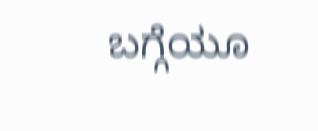ಬಗ್ಗೆಯೂ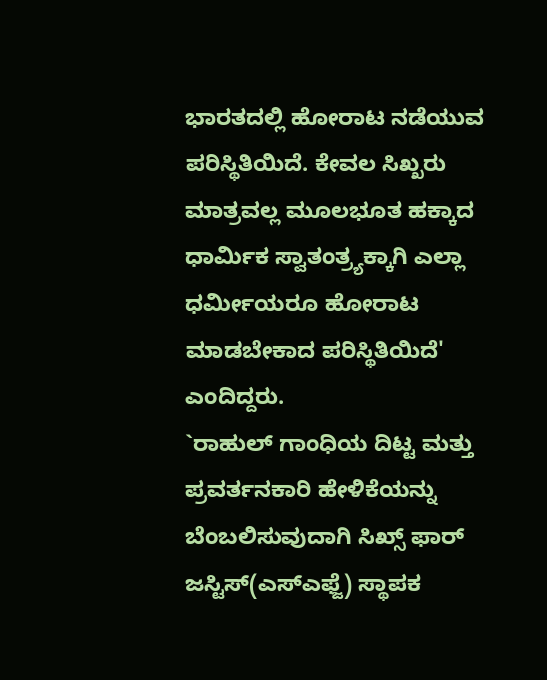ಭಾರತದಲ್ಲಿ ಹೋರಾಟ ನಡೆಯುವ ಪರಿಸ್ಥಿತಿಯಿದೆ. ಕೇವಲ ಸಿಖ್ಖರು ಮಾತ್ರವಲ್ಲ ಮೂಲಭೂತ ಹಕ್ಕಾದ ಧಾರ್ಮಿಕ ಸ್ವಾತಂತ್ರ್ಯಕ್ಕಾಗಿ ಎಲ್ಲಾ ಧರ್ಮೀಯರೂ ಹೋರಾಟ ಮಾಡಬೇಕಾದ ಪರಿಸ್ಥಿತಿಯಿದೆ' ಎಂದಿದ್ದರು.
`ರಾಹುಲ್ ಗಾಂಧಿಯ ದಿಟ್ಟ ಮತ್ತು ಪ್ರವರ್ತನಕಾರಿ ಹೇಳಿಕೆಯನ್ನು ಬೆಂಬಲಿಸುವುದಾಗಿ ಸಿಖ್ಸ್ ಫಾರ್ ಜಸ್ಟಿಸ್(ಎಸ್ಎಫ್ಜೆ) ಸ್ಥಾಪಕ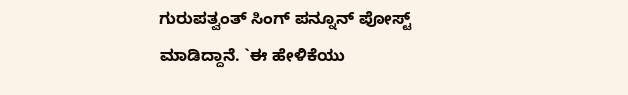ಗುರುಪತ್ವಂತ್ ಸಿಂಗ್ ಪನ್ನೂನ್ ಪೋಸ್ಟ್ ಮಾಡಿದ್ದಾನೆ. `ಈ ಹೇಳಿಕೆಯು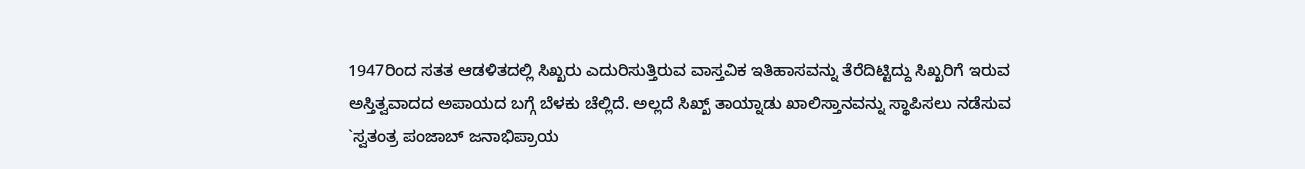1947ರಿಂದ ಸತತ ಆಡಳಿತದಲ್ಲಿ ಸಿಖ್ಖರು ಎದುರಿಸುತ್ತಿರುವ ವಾಸ್ತವಿಕ ಇತಿಹಾಸವನ್ನು ತೆರೆದಿಟ್ಟಿದ್ದು ಸಿಖ್ಖರಿಗೆ ಇರುವ ಅಸ್ತಿತ್ವವಾದದ ಅಪಾಯದ ಬಗ್ಗೆ ಬೆಳಕು ಚೆಲ್ಲಿದೆ. ಅಲ್ಲದೆ ಸಿಖ್ಖ್ ತಾಯ್ನಾಡು ಖಾಲಿಸ್ತಾನವನ್ನು ಸ್ಥಾಪಿಸಲು ನಡೆಸುವ `ಸ್ವತಂತ್ರ ಪಂಜಾಬ್ ಜನಾಭಿಪ್ರಾಯ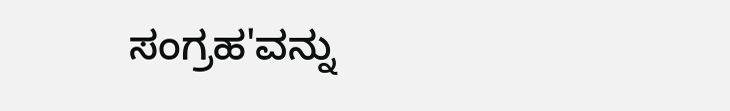ಸಂಗ್ರಹ'ವನ್ನು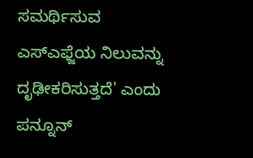ಸಮರ್ಥಿಸುವ ಎಸ್ಎಫ್ಜೆಯ ನಿಲುವನ್ನು ದೃಢೀಕರಿಸುತ್ತದೆ' ಎಂದು ಪನ್ನೂನ್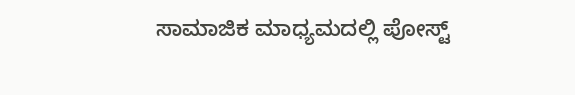ಸಾಮಾಜಿಕ ಮಾಧ್ಯಮದಲ್ಲಿ ಪೋಸ್ಟ್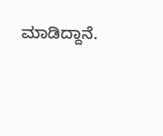ಮಾಡಿದ್ದಾನೆ.